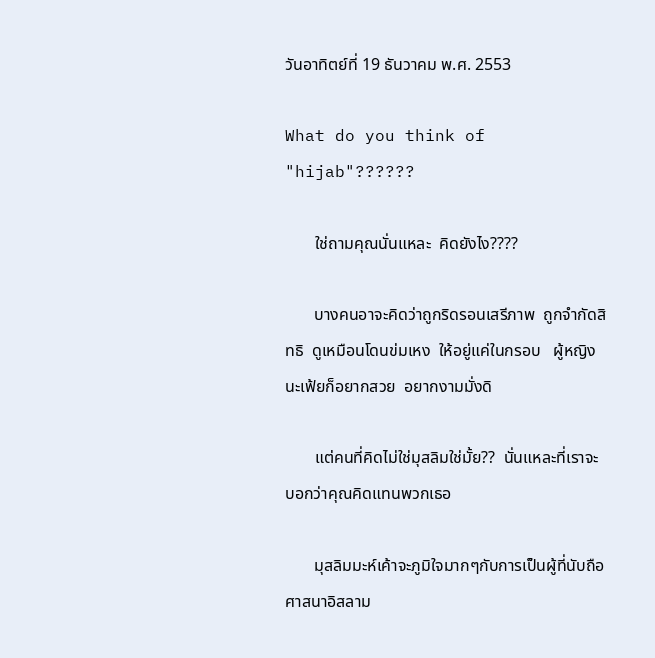วันอาทิตย์ที่ 19 ธันวาคม พ.ศ. 2553

What do you think of "hijab"??????

       ใช่ถามคุณนั่นแหละ  คิดยังไง????

       บางคนอาจะคิดว่าถูกริดรอนเสรีภาพ  ถูกจำกัดสิทธิ  ดูเหมือนโดนข่มเหง  ให้อยู่แค่ในกรอบ   ผู้หญิงนะเฟ้ยก็อยากสวย  อยากงามมั่งดิ

       แต่คนที่คิดไม่ใช่มุสลิมใช่มั้ย??  นั่นแหละที่เราจะบอกว่าคุณคิดแทนพวกเธอ

       มุสลิมมะห์เค้าจะภูมิใจมากๆกับการเป็นผู้ที่นับถือศาสนาอิสลาม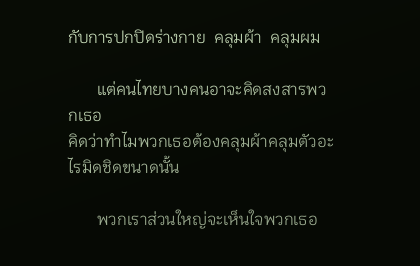กับการปกปิดร่างกาย  คลุมผ้า  คลุมผม

       แต่คนไทยบางคนอาจะคิดสงสารพวกเธอ
คิดว่าทำไมพวกเธอต้องคลุมผ้าคลุมตัวอะไรมิดชิดขนาดนั้น

       พวกเราส่วนใหญ่จะเห็นใจพวกเธอ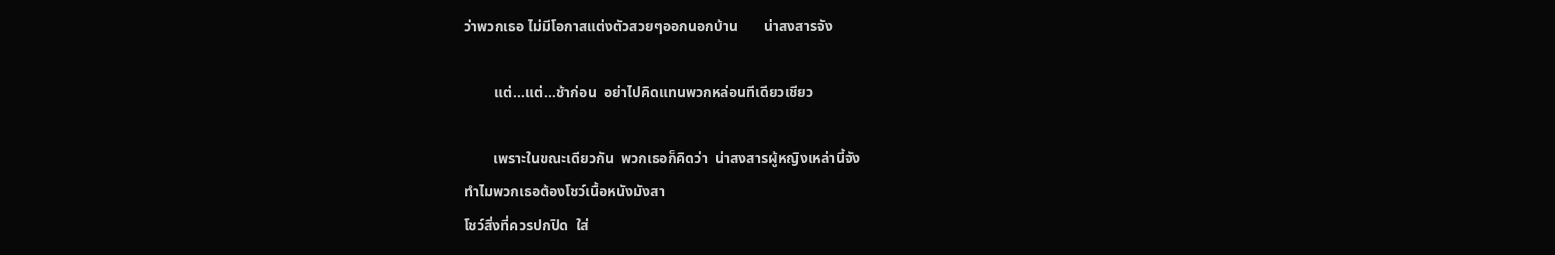ว่าพวกเธอ ไม่มีโอกาสแต่งตัวสวยๆออกนอกบ้าน       น่าสงสารจัง

        แต่...แต่...ช้าก่อน  อย่าไปคิดแทนพวกหล่อนทีเดียวเชียว

        เพราะในขณะเดียวกัน  พวกเธอก็คิดว่า  น่าสงสารผู้หญิงเหล่านี้จัง
ทำไมพวกเธอต้องโชว์เนื้อหนังมังสา
โชว์สิ่งที่ควรปกปิด  ใส่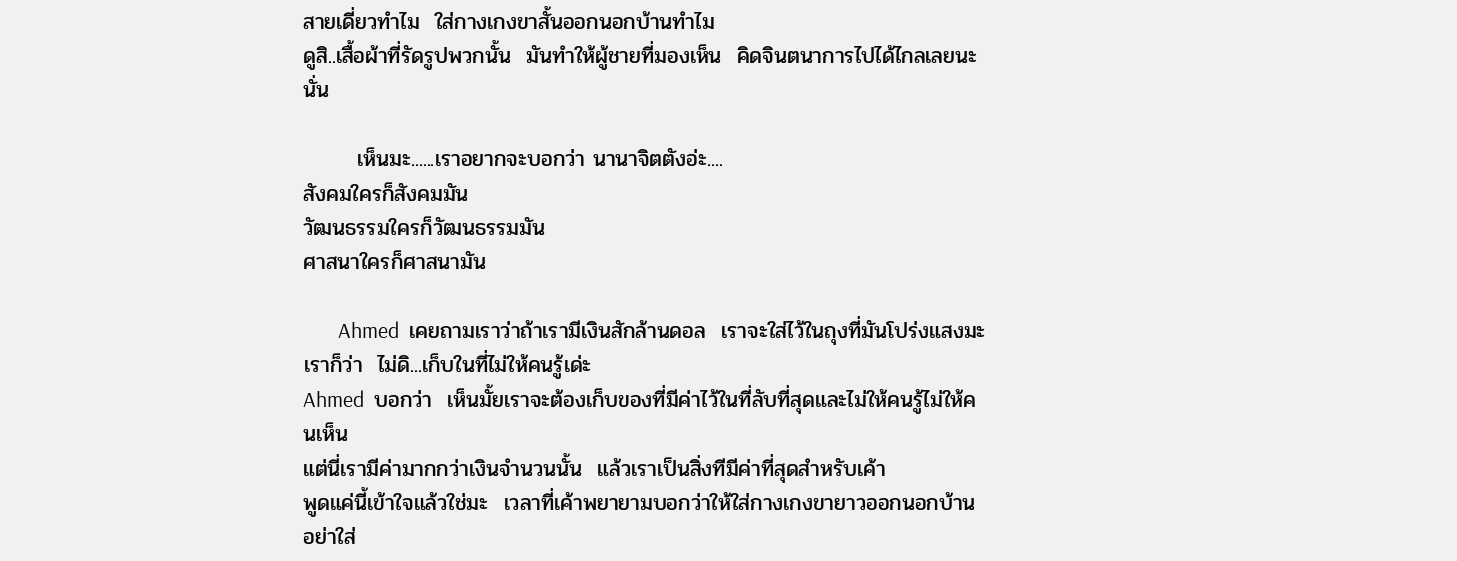สายเดี่ยวทำไม  ใส่กางเกงขาสั้นออกนอกบ้านทำไม
ดูสิ..เสื้อผ้าที่รัดรูปพวกนั้น  มันทำให้ผู้ชายที่มองเห็น  คิดจินตนาการไปได้ไกลเลยนะนั่น

       เห็นมะ......เราอยากจะบอกว่า นานาจิตตังอ่ะ....
สังคมใครก็สังคมมัน
วัฒนธรรมใครก็วัฒนธรรมมัน
ศาสนาใครก็ศาสนามัน

       Ahmed  เคยถามเราว่าถ้าเรามีเงินสักล้านดอล  เราจะใส่ไว้ในถุงที่มันโปร่งแสงมะ
เราก็ว่า  ไม่ดิ...เก็บในที่ไม่ให้คนรู้เด่ะ
Ahmed  บอกว่า  เห็นมั้ยเราจะต้องเก็บของที่มีค่าไว้ในที่ลับที่สุดและไม่ให้คนรู้ไม่ให้คนเห็น
แต่นี่เรามีค่ามากกว่าเงินจำนวนนั้น  แล้วเราเป็นสิ่งทีมีค่าที่สุดสำหรับเค้า
พูดแค่นี้เข้าใจแล้วใช่มะ  เวลาที่เค้าพยายามบอกว่าให้ใส่กางเกงขายาวออกนอกบ้าน
อย่าใส่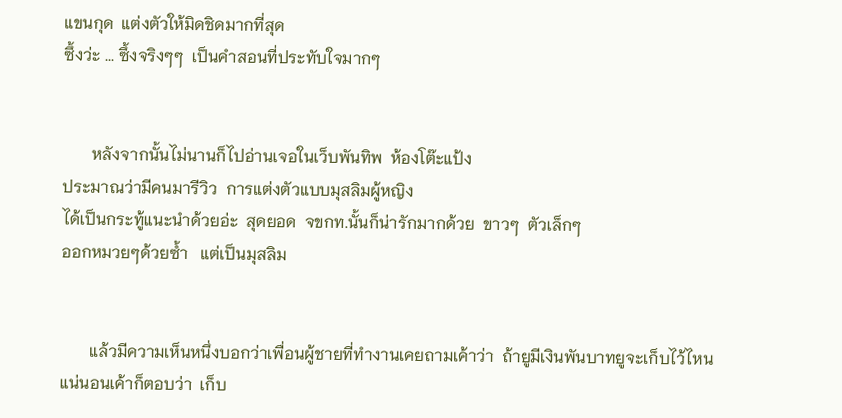แขนกุด  แต่งตัวให้มิดชิดมากที่สุด
ซึ้งว่ะ ... ซึ้งจริงๆๆ  เป็นคำสอนที่ประทับใจมากๆ


       หลังจากนั้นไม่นานก็ไปอ่านเจอในเว็บพันทิพ  ห้องโต๊ะแป้ง
ประมาณว่ามีคนมารีวิว  การแต่งตัวแบบมุสลิมผู้หญิง
ได้เป็นกระทู้แนะนำด้วยอ่ะ  สุดยอด  จขกท.นั้นก็น่ารักมากด้วย  ขาวๆ  ตัวเล็กๆ
ออกหมวยๆด้วยซ้ำ   แต่เป็นมุสลิม


       แล้วมีความเห็นหนึ่งบอกว่าเพื่อนผู้ชายที่ทำงานเคยถามเค้าว่า  ถ้ายูมีเงินพันบาทยูจะเก็บไว้ไหน  แน่นอนเค้าก็ตอบว่า  เก็บ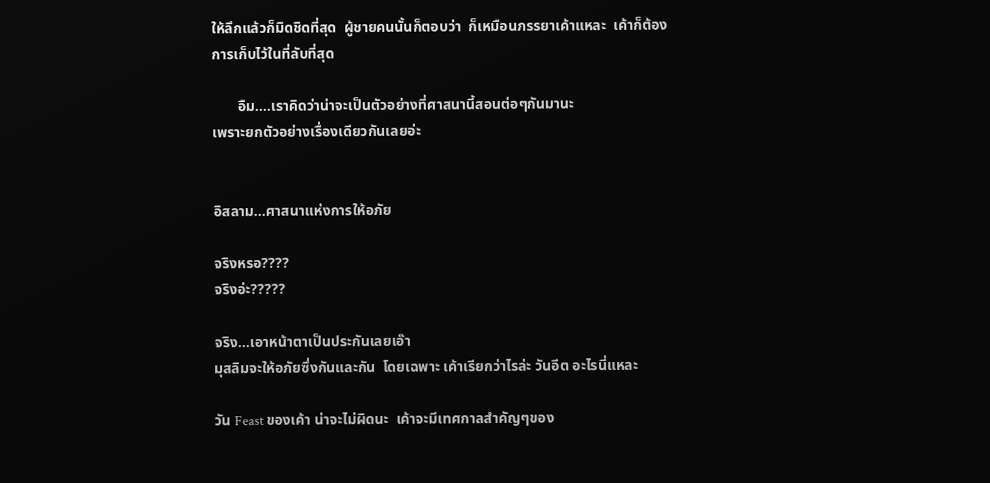ให้ลึกแล้วก็มิดชิดที่สุด  ผู้ชายคนนั้นก็ตอบว่า  ก็เหมือนภรรยาเค้าแหละ  เค้าก็ต้องการเก็บไว้ในที่ลับที่สุด

       อืม....เราคิดว่าน่าจะเป็นตัวอย่างที่ศาสนานี้สอนต่อๆกันมานะ
เพราะยกตัวอย่างเรื่องเดียวกันเลยอ่ะ


อิสลาม...ศาสนาแห่งการให้อภัย

จริงหรอ????
จริงอ่ะ?????

จริง...เอาหน้าตาเป็นประกันเลยเอ๊า
มุสลิมจะให้อภัยซึ่งกันและกัน  โดยเฉพาะ เค้าเรียกว่าไรล่ะ วันอีต อะไรนี่แหละ

วัน Feast ของเค้า น่าจะไม่ผิดนะ  เค้าจะมีเทศกาลสำคัญๆของ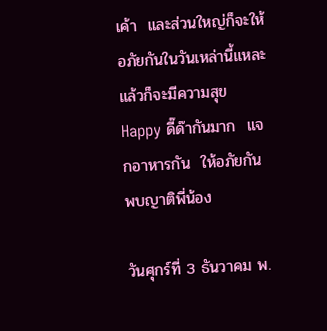เค้า  และส่วนใหญ่ก็จะให้อภัยกันในวันเหล่านี้แหละ
แล้วก็จะมีความสุข  Happy ดี๊ด๊ากันมาก  แจกอาหารกัน  ให้อภัยกัน  พบญาติพี่น้อง

วันศุกร์ที่ 3 ธันวาคม พ.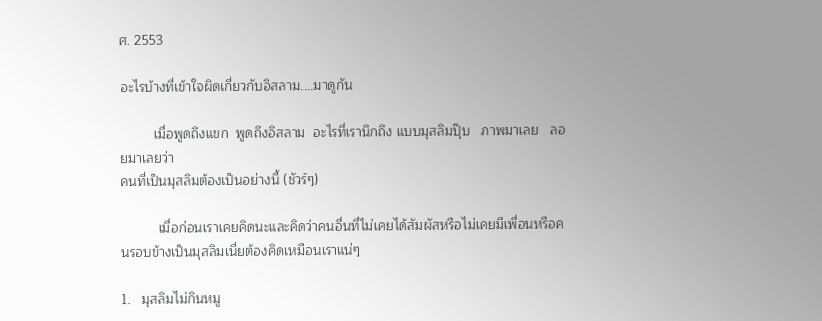ศ. 2553

อะไรบ้างที่เข้าใจผิดเกี่ยวกับอิสลาม....มาดูกัน

         เมื่อพูดถึงแขก  พูดถึงอิสลาม  อะไรที่เรานึกถึง แบบมุสลิมปุ๊บ   ภาพมาเลย   ลอยมาเลยว่า
คนที่เป็นมุสลิมต้องเป็นอย่างนี้ (ชัวร์ๆ)

          เมื่อก่อนเราเคยคิดนะและคิดว่าคนอื่นที่ไม่เคยได้สัมผัสหรือไม่เคยมีเพื่อนหรือคนรอบข้างเป็นมุสลิมเนี่ยต้องคิดเหมือนเราแน่ๆ

1.   มุสลิมไม่กินหมู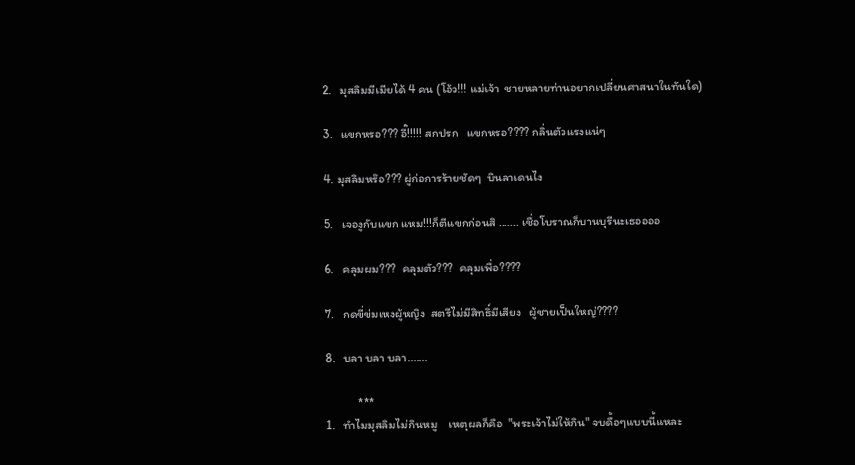2.   มุสลิมมีเมียได้ 4 คน (โอ้ว!!! แม่เจ้า  ชายหลายท่านอยากเปลี่ยนศาสนาในทันใด)

3.   แขกหรอ??? อี๊!!!!! สกปรก   แขกหรอ???? กลิ่นตัวแรงแน่ๆ

4. มุสลิมหร๊อ??? ผู่ก่อการร้ายชัดๆ  บินลาเดนไง

5.   เจองูกับแขก แหม!!!ก็ตีแขกก่อนสิ ....... เชื่อโบราณก็บานบุรีนะเธออออ

6.   คลุมผม???  คลุมตัว???  คลุมเพื่อ????

7.   กดขี่ข่มเหงผู้หญิง  สตรีไม่มีสิทธิ์มีเสียง   ผู้ชายเป็นใหญ่????

8.   บลา บลา บลา.......

            ***
1.   ทำไมมุสลิมไม่กินหมู    เหตุผลก็คือ  "พระเจ้าไม่ให้กิน" จบดื้อๆแบบนี้แหละ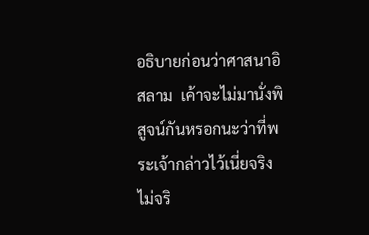อธิบายก่อนว่าศาสนาอิสลาม  เค้าจะไม่มานั่งพิสูจน์กันหรอกนะว่าที่พระเจ้ากล่าวไว้เนี่ยจริง  ไม่จริ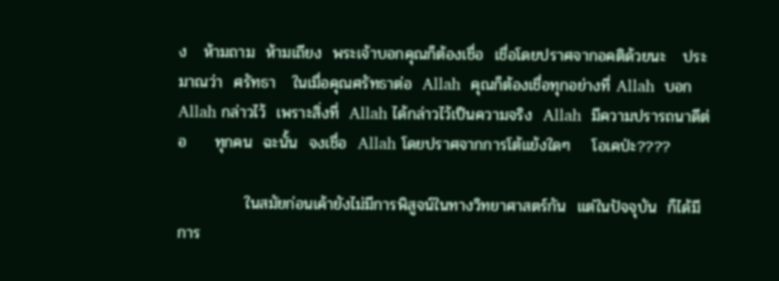ง   ห้ามถาม  ห้ามเถียง  พระเจ้าบอกคุณก็ต้องเชื่อ  เชื่อโดยปราศจากอคติด้วยนะ   ประมาณว่า  ศรัทธา   ในเมื่อคุณศรัทธาต่อ  Allah  คุณก็ต้องเชื่อทุกอย่างที่ Allah  บอก  Allah กล่าวไว้  เพราะสิ่งที่  Allah ได้กล่าวไว้เป็นความจริง  Allah  มีความปรารถนาดีต่อ     ทุกคน  ฉะนั้น  จงเชื่อ  Allah โดยปราศจากการโต้แย้งใดๆ    โอเคป่ะ????

            ในสมัยก่อนเค้ายังไม่มีการพิสูจน์ในทางวิทยาศาสตร์กัน  แต่ในปัจจุบัน  ก็ได้มีการ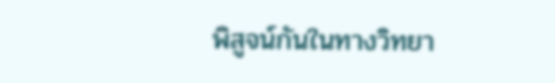พิสูจน์กันในทางวิทยา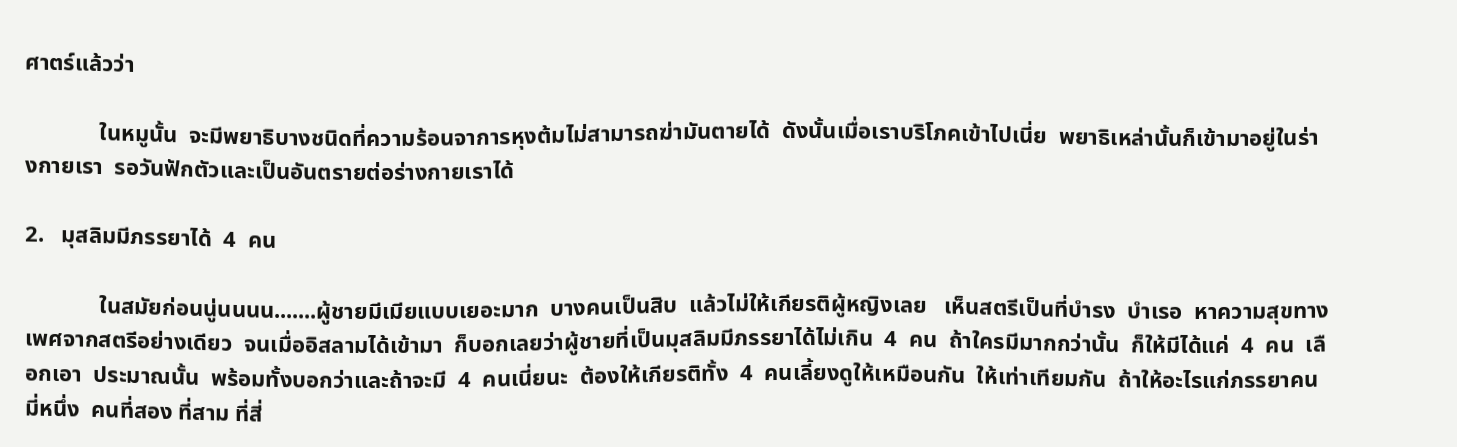ศาตร์แล้วว่า

             ในหมูนั้น  จะมีพยาธิบางชนิดที่ความร้อนจาการหุงต้มไม่สามารถฆ่ามันตายได้  ดังนั้นเมื่อเราบริโภคเข้าไปเนี่ย  พยาธิเหล่านั้นก็เข้ามาอยู่ในร่างกายเรา  รอวันฟักตัวและเป็นอันตรายต่อร่างกายเราได้

2.   มุสลิมมีภรรยาได้  4  คน

             ในสมัยก่อนนู่นนนน.......ผู้ชายมีเมียแบบเยอะมาก  บางคนเป็นสิบ  แล้วไม่ให้เกียรติผู้หญิงเลย   เห็นสตรีเป็นที่บำรง  บำเรอ  หาความสุขทางเพศจากสตรีอย่างเดียว  จนเมื่ออิสลามได้เข้ามา  ก็บอกเลยว่าผู้ชายที่เป็นมุสลิมมีภรรยาได้ไม่เกิน  4  คน  ถ้าใครมีมากกว่านั้น  ก็ให้มีได้แค่  4  คน  เลือกเอา  ประมาณนั้น  พร้อมทั้งบอกว่าและถ้าจะมี  4  คนเนี่ยนะ  ต้องให้เกียรติทั้ง  4  คนเลี้ยงดูให้เหมือนกัน  ให้เท่าเทียมกัน  ถ้าให้อะไรแก่ภรรยาคนมี่หนึ่ง  คนที่สอง ที่สาม ที่สี่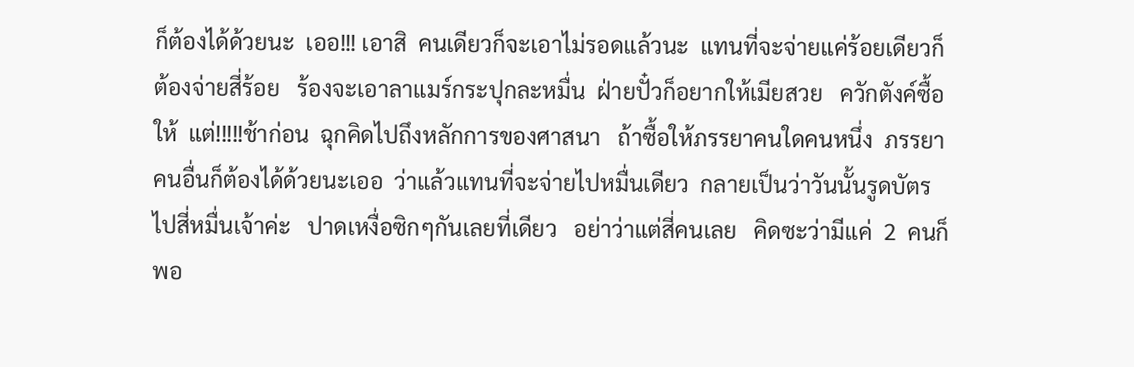ก็ต้องได้ด้วยนะ  เออ!!! เอาสิ  คนเดียวก็จะเอาไม่รอดแล้วนะ  แทนที่จะจ่ายแค่ร้อยเดียวก็ต้องจ่ายสี่ร้อย   ร้องจะเอาลาแมร์กระปุกละหมื่น  ฝ่ายปั๋วก็อยากให้เมียสวย   ควักตังค์ซื้อให้  แต่!!!!!ช้าก่อน  ฉุกคิดไปถึงหลักการของศาสนา   ถ้าซื้อให้ภรรยาคนใดคนหนึ่ง  ภรรยาคนอื่นก็ต้องได้ด้วยนะเออ  ว่าแล้วแทนที่จะจ่ายไปหมื่นเดียว  กลายเป็นว่าวันนั้นรูดบัตรไปสี่หมื่นเจ้าค่ะ   ปาดเหงื่อซิกๆกันเลยที่เดียว   อย่าว่าแต่สี่คนเลย   คิดซะว่ามีแค่  2  คนก็พอ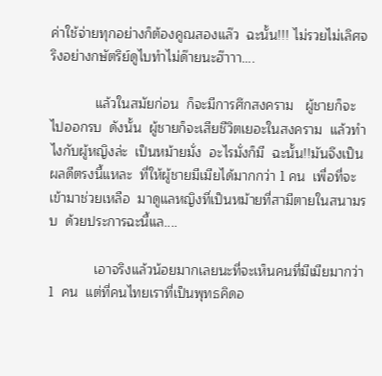ค่าใช้จ่ายทุกอย่างก็ต้องคูณสองแล๊ว  ฉะนั้น!!! ไม่รวยไม่เลิศจริงอย่างกษัตริย์ดูไบทำไม่ด๊ายนะฮ๊าาา....

            แล้วในสมัยก่อน  ก็จะมีการศึกสงคราม   ผู้ชายก็จะไปออกรบ  ดังนั้น  ผู้ชายก็จะเสียชีวิตเยอะในสงคราม  แล้วทำไงกับผู้หญิงล่ะ  เป็นหม้ายมั่ง  อะไรมั่งก็มี  ฉะนั้น!!มันจึงเป็นผลดีตรงนี้แหละ  ที่ให้ผู้ชายมีเมียได้มากกว่า 1 คน  เพื่อที่จะเข้ามาช่วยเหลือ  มาดูแลหญิงที่เป็นหม้ายที่สามีตายในสนามรบ  ด้วยประการฉะนี้แล....

            เอาจริงแล้วน้อยมากเลยนะที่จะเห็นคนที่มีเมียมากว่า  1  คน  แต่ที่คนไทยเราที่เป็นพุทธคิดอ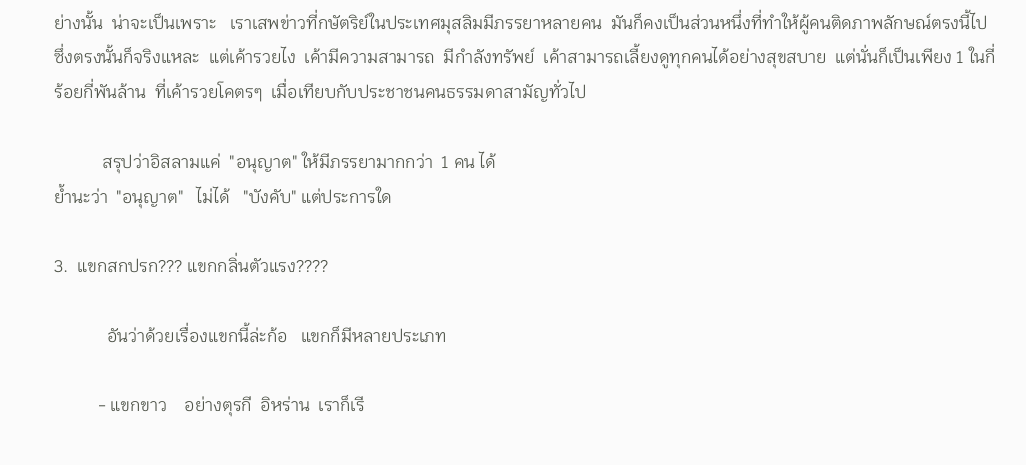ย่างนั้น  น่าจะเป็นเพราะ   เราเสพข่าวที่กษัตริย์ในประเทศมุสลิมมีภรรยาหลายคน  มันก็คงเป็นส่วนหนึ่งที่ทำให้ผู้คนติดภาพลักษณ์ตรงนี้ไป   ซึ่งตรงนั้นก็จริงแหละ  แต่เค้ารวยไง  เค้ามีความสามารถ  มีกำลังทรัพย์  เค้าสามารถเลี้ยงดูทุกคนได้อย่างสุขสบาย  แต่นั่นก็เป็นเพียง 1 ในกี่ร้อยกี่พันล้าน  ที่เค้ารวยโคตรๆ  เมื่อเทียบกับประชาชนคนธรรมดาสามัญทั่วไป

           สรุปว่าอิสลามแค่  "อนุญาต" ให้มีภรรยามากกว่า  1 คน ได้
ย้ำนะว่า  "อนุญาต"   ไม่ได้   "บังคับ" แต่ประการใด

3.  แขกสกปรก??? แขกกลิ่นตัวแรง????

            อันว่าด้วยเรื่องแขกนี้ล่ะก้อ   แขกก็มีหลายประเภท

          - แขกขาว    อย่างตุรกี  อิหร่าน  เราก็เรี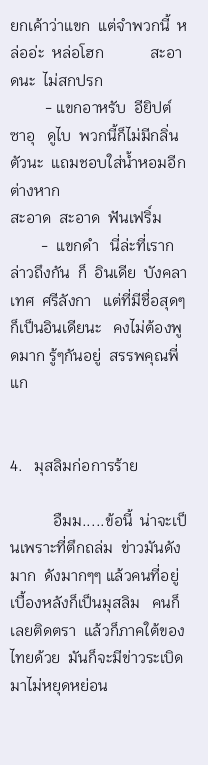ยกเค้าว่าแขก  แต่จำพวกนี้  หล่ออ่ะ  หล่อโฮก            สะอาดนะ  ไม่สกปรก
         - แขกอาหรับ  อียิปต์  ซาอุ   ดูไบ  พวกนี้ก็ไม่มีกลิ่นตัวนะ  แถมชอบใส่น้ำหอมอีกต่างหาก
สะอาด  สะอาด  ฟันเฟริ์ม
        -  แขกดำ   นี่ล่ะที่เรากล่าวถึงกัน  ก็  อินเดีย  บังคลาเทศ  ศรีลังกา   แต่ที่มีชื่อสุดๆก็เป็นอินเดียนะ   คงไม่ต้องพูดมาก รู้ๆกันอยู่  สรรพคุณพี่แก


4.   มุสลิมก่อการร้าย

           อืมม.....ข้อนี้  น่าจะเป็นเพราะที่ตึกถล่ม  ข่าวมันดังมาก  ดังมากๆๆ แล้วคนที่อยู่เบื้องหลังก็เป็นมุสลิม   คนก็เลยติดตรา  แล้วก็ภาคใต้ของไทยด้วย  มันก็จะมีข่าวระเบิดมาไม่หยุดหย่อน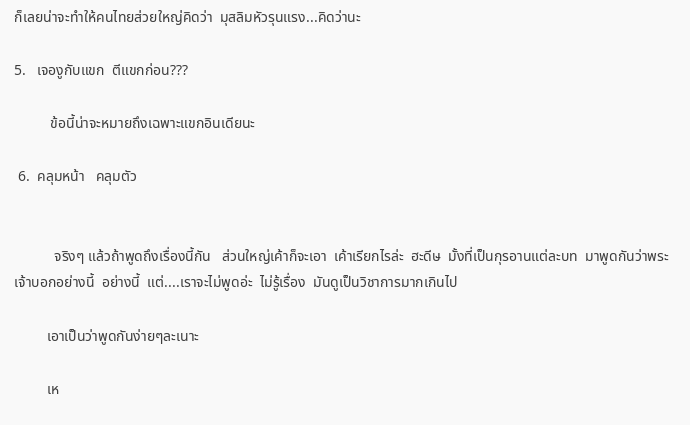ก็เลยน่าจะทำให้คนไทยส่วยใหญ่คิดว่า  มุสลิมหัวรุนแรง...คิดว่านะ

5.   เจองูกับแขก  ตีแขกก่อน???

          ข้อนี้น่าจะหมายถึงเฉพาะแขกอินเดียนะ

 6.  คลุมหน้า   คลุมตัว


           จริงๆ แล้วถ้าพูดถึงเรื่องนี้กัน   ส่วนใหญ่เค้าก็จะเอา  เค้าเรียกไรล่ะ  ฮะดีษ  มั้งที่เป็นกุรอานแต่ละบท  มาพูดกันว่าพระเจ้าบอกอย่างนี้  อย่างนี้  แต่....เราจะไม่พูดอ่ะ  ไม่รู้เรื่อง  มันดูเป็นวิชาการมากเกินไป

         เอาเป็นว่าพูดกันง่ายๆละเนาะ

         เห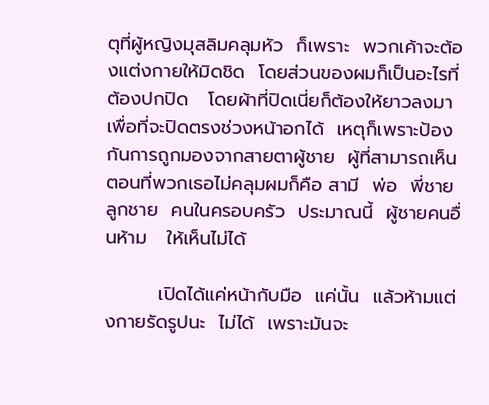ตุที่ผู้หญิงมุสลิมคลุมหัว  ก็เพราะ  พวกเค้าจะต้องแต่งกายให้มิดชิด  โดยส่วนของผมก็เป็นอะไรที่ต้องปกปิด   โดยผ้าที่ปิดเนี่ยก็ต้องให้ยาวลงมาเพื่อที่จะปิดตรงช่วงหน้าอกได้  เหตุก็เพราะป้องกันการถูกมองจากสายตาผู้ชาย  ผู้ที่สามารถเห็นตอนที่พวกเธอไม่คลุมผมก็คือ สามี  พ่อ  พี่ชาย ลูกชาย  คนในครอบครัว  ประมาณนี้  ผู้ชายคนอื่นห้าม   ให้เห็นไม่ได้

        เปิดได้แค่หน้ากับมือ  แค่นั้น  แล้วห้ามแต่งกายรัดรูปนะ  ไม่ได้  เพราะมันจะ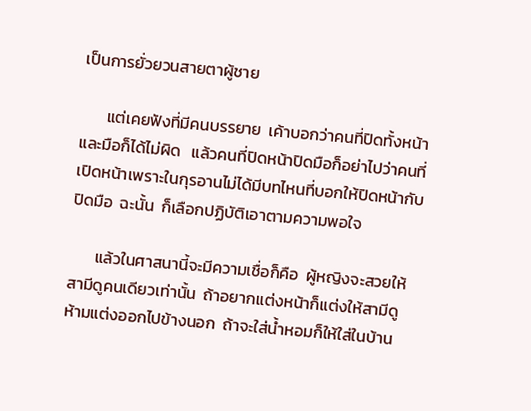เป็นการยั่วยวนสายตาผู้ชาย

       แต่เคยฟังที่มีคนบรรยาย  เค้าบอกว่าคนที่ปิดทั้งหน้าและมือก็ได้ไม่ผิด   แล้วคนที่ปิดหน้าปิดมือก็อย่าไปว่าคนที่เปิดหน้าเพราะในกุรอานไม่ได้มีบทไหนที่บอกให้ปิดหน้ากับปิดมือ  ฉะนั้น  ก็เลือกปฏิบัติเอาตามความพอใจ

       แล้วในศาสนานี้จะมีความเชื่อก็คือ  ผู้หญิงจะสวยให้สามีดูคนเดียวเท่านั้น  ถ้าอยากแต่งหน้าก็แต่งให้สามีดู  ห้ามแต่งออกไปข้างนอก  ถ้าจะใส่น้ำหอมก็ให้ใส่ในบ้าน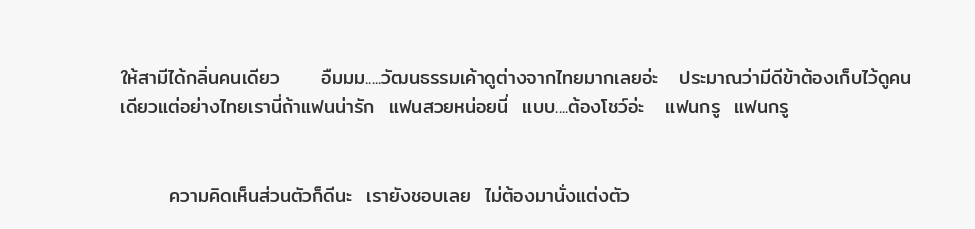ให้สามีได้กลิ่นคนเดียว      อืมมม.....วัฒนธรรมเค้าดูต่างจากไทยมากเลยอ่ะ   ประมาณว่ามีดีข้าต้องเก็บไว้ดูคนเดียวแต่อย่างไทยเรานี่ถ้าแฟนน่ารัก  แฟนสวยหน่อยนี่  แบบ....ต้องโชว์อ่ะ   แฟนกรู  แฟนกรู


       ความคิดเห็นส่วนตัวก็ดีนะ  เรายังชอบเลย  ไม่ต้องมานั่งแต่งตัว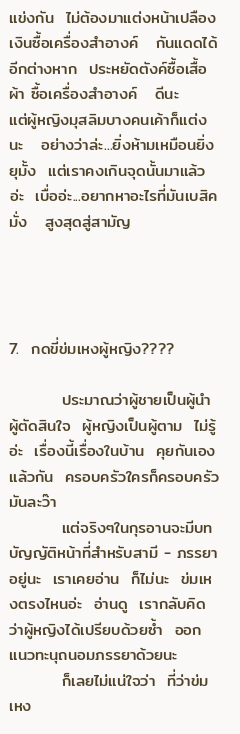แข่งกัน  ไม่ต้องมาแต่งหน้าเปลืองเงินซื้อเครื่องสำอางค์   กันแดดได้อีกต่างหาก  ประหยัดตังค์ซื้อเสื้อผ้า ซื้อเครื่องสำอางค์   ดีนะ    แต่ผู้หญิงมุสลิมบางคนเค้าก็แต่งนะ   อย่างว่าล่ะ...ยิ่งห้ามเหมือนยิ่งยุมั้ง  แต่เราคงเกินจุดนั้นมาแล้วอ่ะ  เบื่ออ่ะ...อยากหาอะไรที่มันเบสิคมั่ง   สูงสุดสู่สามัญ




7.  กดขี่ข่มเหงผู้หญิง????

         ประมาณว่าผู้ชายเป็นผู้นำ  ผู้ตัดสินใจ  ผู้หญิงเป็นผู้ตาม  ไม่รู้อ่ะ  เรื่องนี้เรื่องในบ้าน  คุยกันเองแล้วกัน  ครอบครัวใครก็ครอบครัวมันละว๊า
         แต่จริงๆในกุรอานจะมีบทบัญญัติหน้าที่สำหรับสามี - ภรรยาอยู่นะ  เราเคยอ่าน  ก็ไม่นะ  ข่มเหงตรงไหนอ่ะ  อ่านดู  เรากลับคิดว่าผู้หญิงได้เปรียบด้วยซ้ำ  ออกแนวทะนุถนอมภรรยาด้วยนะ
         ก็เลยไม่แน่ใจว่า  ที่ว่าข่มเหง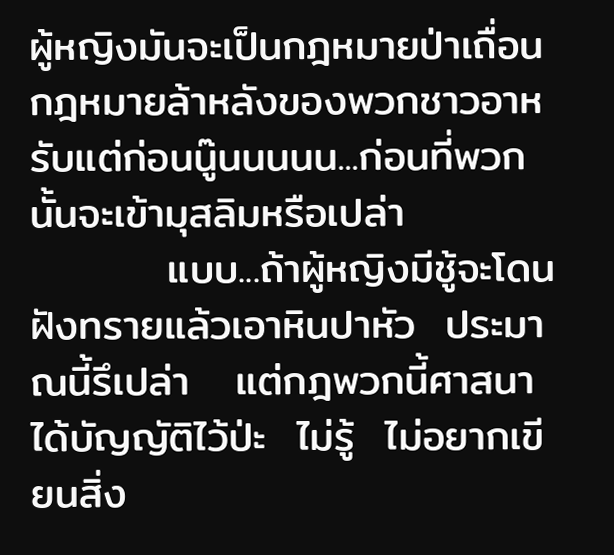ผู้หญิงมันจะเป็นกฎหมายป่าเถื่อน  กฎหมายล้าหลังของพวกชาวอาหรับแต่ก่อนนู๊นนนนน...ก่อนที่พวกนั้นจะเข้ามุสลิมหรือเปล่า
         แบบ...ถ้าผู้หญิงมีชู้จะโดนฝังทรายแล้วเอาหินปาหัว  ประมาณนี้รึเปล่า   แต่กฎพวกนี้ศาสนาได้บัญญัติไว้ป่ะ  ไม่รู้  ไม่อยากเขียนสิ่ง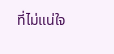ที่ไม่แน่ใจ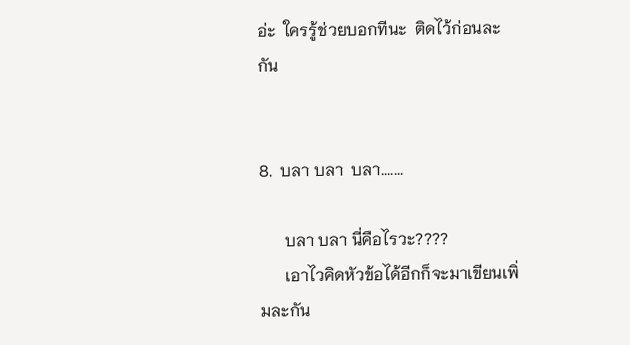อ่ะ  ใครรู้ช่วยบอกทีนะ  ติดไว้ก่อนละกัน


8.  บลา บลา  บลา.......

      บลา บลา นี่คือไรวะ????
      เอาไวคิดหัวข้อได้อีกก็จะมาเขียนเพิ่มละกัน